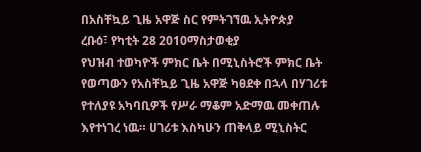በአስቸኳይ ጊዜ አዋጅ ስር የምትገኘዉ ኢትዮጵያ
ረቡዕ፣ የካቲት 28 2010ማስታወቂያ
የህዝብ ተወካዮች ምክር ቤት በሚኒስትሮች ምክር ቤት የወጣውን የአስቸኳይ ጊዜ አዋጅ ካፀደቀ በኋላ በሃገሪቱ የተለያዩ አካባቢዎች የሥራ ማቆም አድማዉ መቀጠሉ እየተነገረ ነዉ። ሀገሪቱ እስካሁን ጠቅላይ ሚኒስትር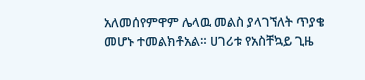አለመሰየምዋም ሌላዉ መልስ ያላገኘለት ጥያቄ መሆኑ ተመልክቶአል። ሀገሪቱ የአስቸኳይ ጊዜ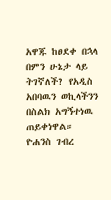አዋጁ ከፀደቀ በኋላ በምን ሁኔታ ላይ ትገኛለች? የአዲስ አበባዉን ወኪላችንን በስልክ አግኝተነዉ ጠይቀነዋል።
ዮሐንስ ገብረ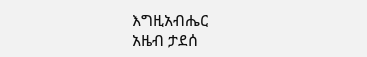እግዚአብሔር
አዜብ ታደሰ